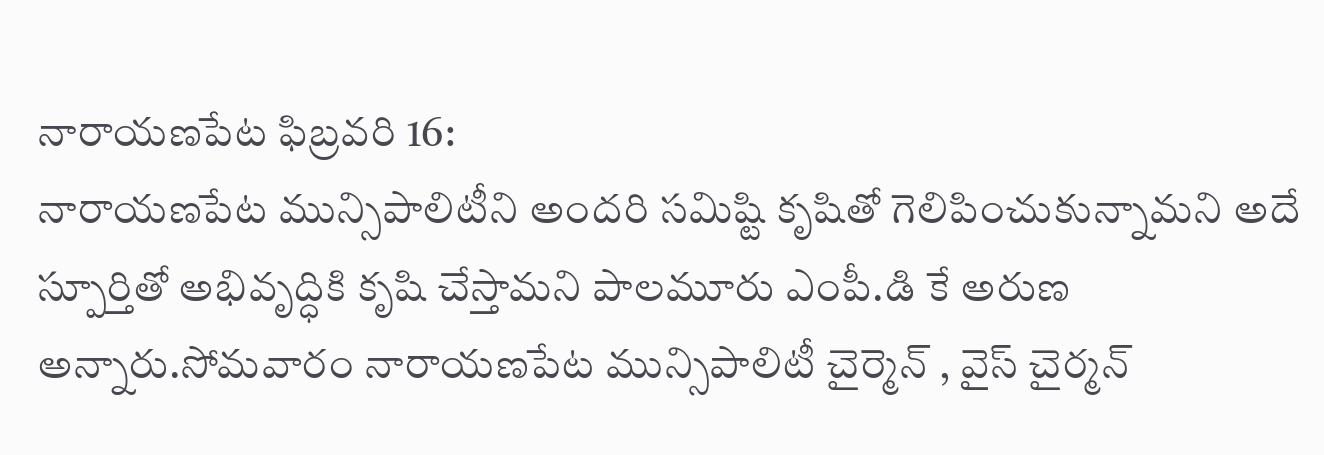నారాయణపేట ఫిబ్రవరి 16:
నారాయణపేట మున్సిపాలిటీని అందరి సమిష్టి కృషితో గెలిపించుకున్నామని అదే స్పూర్తితో అభివృద్ధికి కృషి చేస్తామని పాలమూరు ఎంపీ.డి కే అరుణ అన్నారు.సోమవారం నారాయణపేట మున్సిపాలిటీ చైర్మెన్ , వైస్ చైర్మన్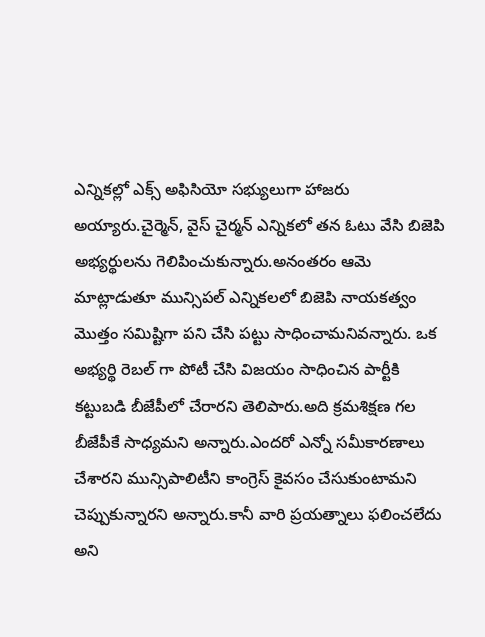ఎన్నికల్లో ఎక్స్ అఫిసియో సభ్యులుగా హాజరు అయ్యారు.చైర్మెన్, వైస్ చైర్మన్ ఎన్నికలో తన ఓటు వేసి బిజెపి అభ్యర్థులను గెలిపించుకున్నారు.అనంతరం ఆమె మాట్లాడుతూ మున్సిపల్ ఎన్నికలలో బిజెపి నాయకత్వం మొత్తం సమిష్టిగా పని చేసి పట్టు సాధించామనివన్నారు. ఒక అభ్యర్థి రెబల్ గా పోటీ చేసి విజయం సాధించిన పార్టీకి కట్టుబడి బీజేపీలో చేరారని తెలిపారు.అది క్రమశిక్షణ గల బీజేపీకే సాధ్యమని అన్నారు.ఎందరో ఎన్నో సమీకారణాలు చేశారని మున్సిపాలిటీని కాంగ్రెస్ కైవసం చేసుకుంటామని చెప్పుకున్నారని అన్నారు.కానీ వారి ప్రయత్నాలు ఫలించలేదు అని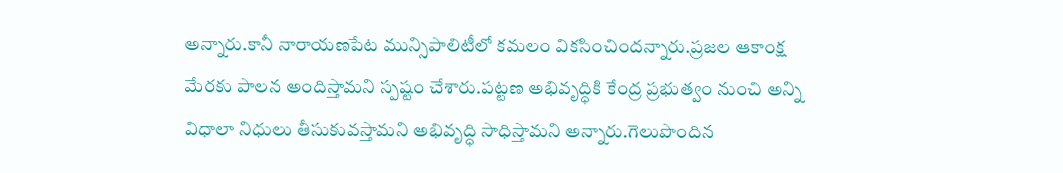అన్నారు.కానీ నారాయణపేట మున్సిపాలిటీలో కమలం వికసించిందన్నారు.ప్రజల ఆకాంక్ష మేరకు పాలన అందిస్తామని స్పష్టం చేశారు.పట్టణ అభివృద్ధికి కేంద్ర ప్రభుత్వం నుంచి అన్ని విధాలా నిధులు తీసుకువస్తామని అభివృద్ధి సాధిస్తామని అన్నారు.గెలుపొందిన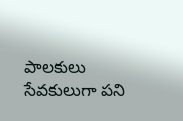పాలకులు సేవకులుగా పని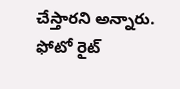చేస్తారని అన్నారు.
ఫోటో రైట్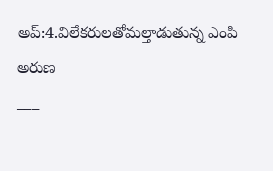అప్:4.విలేకరులతోమల్తాడుతున్న ఎంపి అరుణ
___